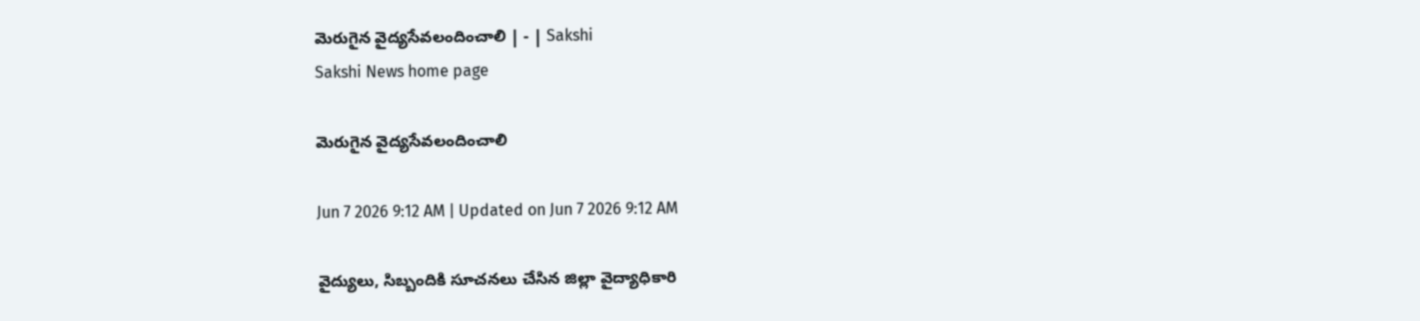మెరుగైన వైద్యసేవలందించాలి | - | Sakshi
Sakshi News home page

మెరుగైన వైద్యసేవలందించాలి

Jun 7 2026 9:12 AM | Updated on Jun 7 2026 9:12 AM

వైద్యులు, సిబ్బందికి సూచనలు చేసిన జిల్లా వైద్యాధికారి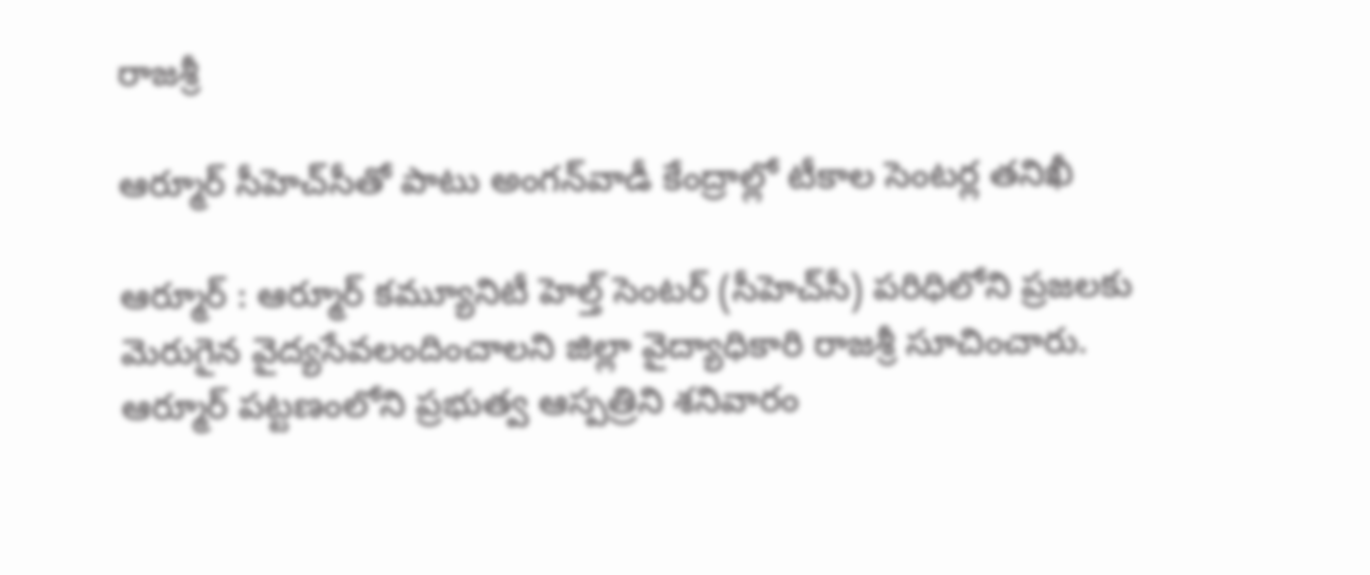రాజశ్రీ

ఆర్మూర్‌ సీహెచ్‌సీతో పాటు అంగన్‌వాడీ కేంద్రాల్లో టీకాల సెంటర్ల తనిఖీ

ఆర్మూర్‌ : ఆర్మూర్‌ కమ్యూనిటీ హెల్త్‌ సెంటర్‌ (సీహెచ్‌సీ) పరిధిలోని ప్రజలకు మెరుగైన వైద్యసేవలందించాలని జిల్లా వైద్యాధికారి రాజశ్రీ సూచించారు. ఆర్మూర్‌ పట్టణంలోని ప్రభుత్వ ఆస్పత్రిని శనివారం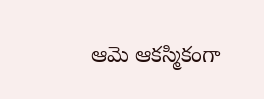ఆమె ఆకస్మికంగా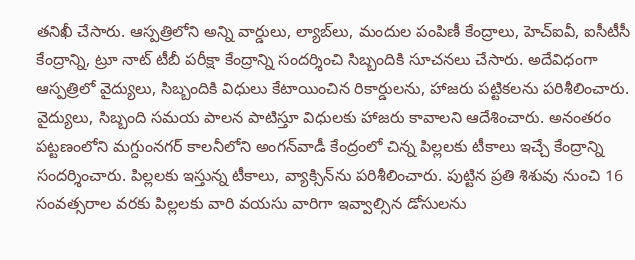తనిఖీ చేసారు. ఆస్పత్రిలోని అన్ని వార్డులు, ల్యాబ్‌లు, మందుల పంపిణీ కేంద్రాలు, హెచ్‌ఐవీ, ఐసీటీసీ కేంద్రాన్ని, ట్రూ నాట్‌ టీబీ పరీక్షా కేంద్రాన్ని సందర్శించి సిబ్బందికి సూచనలు చేసారు. అదేవిధంగా ఆస్పత్రిలో వైద్యులు, సిబ్బందికి విధులు కేటాయించిన రికార్డులను, హాజరు పట్టికలను పరిశీలించారు. వైద్యులు, సిబ్బంది సమయ పాలన పాటిస్తూ విధులకు హాజరు కావాలని ఆదేశించారు. అనంతరం పట్టణంలోని మగ్దుంనగర్‌ కాలనీలోని అంగన్‌వాడీ కేంద్రంలో చిన్న పిల్లలకు టీకాలు ఇచ్చే కేంద్రాన్ని సందర్శించారు. పిల్లలకు ఇస్తున్న టీకాలు, వ్యాక్సిన్‌ను పరిశీలించారు. పుట్టిన ప్రతి శిశువు నుంచి 16 సంవత్సరాల వరకు పిల్లలకు వారి వయసు వారిగా ఇవ్వాల్సిన డోసులను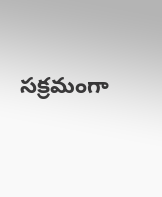సక్రమంగా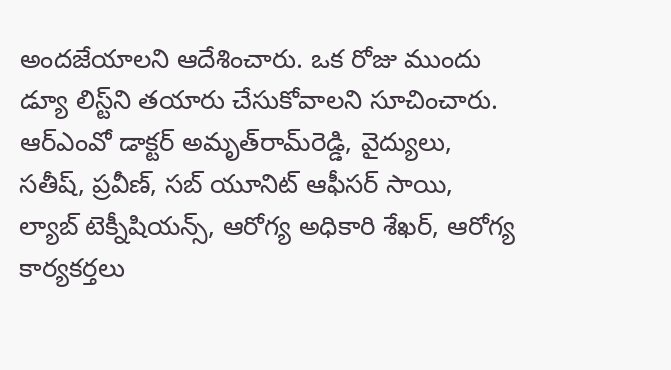అందజేయాలని ఆదేశించారు. ఒక రోజు ముందు డ్యూ లిస్ట్‌ని తయారు చేసుకోవాలని సూచించారు. ఆర్‌ఎంవో డాక్టర్‌ అమృత్‌రామ్‌రెడ్డి, వైద్యులు, సతీష్‌, ప్రవీణ్‌, సబ్‌ యూనిట్‌ ఆఫీసర్‌ సాయి, ల్యాబ్‌ టెక్నీషియన్స్‌, ఆరోగ్య అధికారి శేఖర్‌, ఆరోగ్య కార్యకర్తలు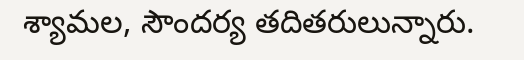శ్యామల, సౌందర్య తదితరులున్నారు.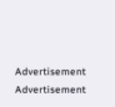Advertisement
Advertisement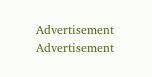Advertisement
Advertisement